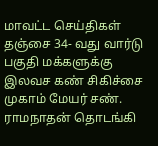மாவட்ட செய்திகள்
தஞ்சை 34- வது வார்டு பகுதி மக்களுக்கு இலவச கண் சிகிச்சை முகாம் மேயர் சண். ராமநாதன் தொடங்கி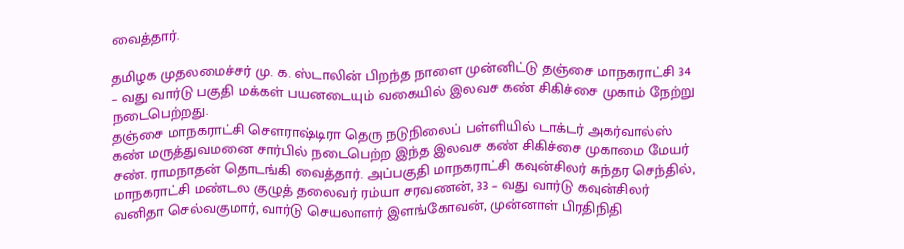வைத்தார்.

தமிழக முதலமைச்சர் மு. க. ஸ்டாலின் பிறந்த நாளை முன்னிட்டு தஞ்சை மாநகராட்சி 34 – வது வார்டு பகுதி மக்கள் பயனடையும் வகையில் இலவச கண் சிகிச்சை முகாம் நேற்று நடைபெற்றது.
தஞ்சை மாநகராட்சி சௌராஷ்டிரா தெரு நடுநிலைப் பள்ளியில் டாக்டர் அகர்வால்ஸ் கண் மருத்துவமனை சார்பில் நடைபெற்ற இந்த இலவச கண் சிகிச்சை முகாமை மேயர் சண். ராமநாதன் தொடங்கி வைத்தார். அப்பகுதி மாநகராட்சி கவுன்சிலர் சுந்தர செந்தில், மாநகராட்சி மண்டல குழுத் தலைவர் ரம்யா சரவணன், 33 – வது வார்டு கவுன்சிலர் வனிதா செல்வகுமார், வார்டு செயலாளர் இளங்கோவன், முன்னாள் பிரதிநிதி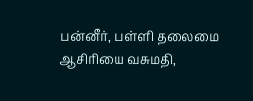பன்னீர், பள்ளி தலைமை ஆசிரியை வசுமதி,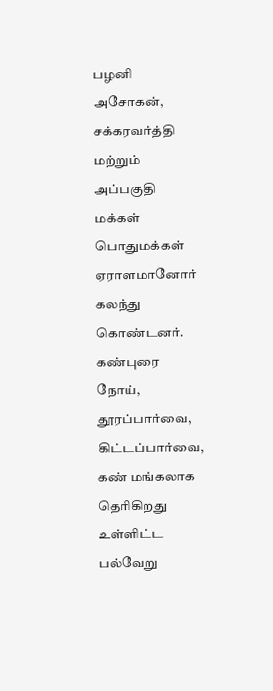பழனி அசோகன், சக்கரவர்த்தி மற்றும் அப்பகுதி மக்கள் பொதுமக்கள் ஏராளமானோர் கலந்து கொண்டனர். கண்புரை நோய், தூரப்பார்வை, கிட்டப்பார்வை, கண் மங்கலாக தெரிகிறது உள்ளிட்ட பல்வேறு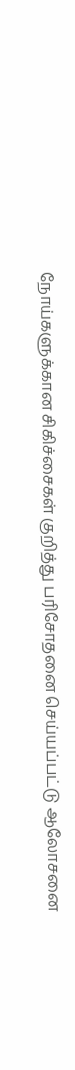நோய்களுக்கான சிகிச்சைகள் குறித்து பரிசோதனை செய்யப்பட்டு ஆலோசனை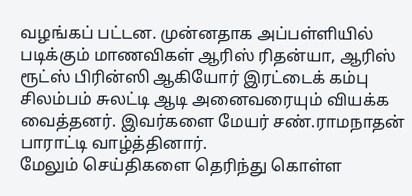வழங்கப் பட்டன. முன்னதாக அப்பள்ளியில் படிக்கும் மாணவிகள் ஆரிஸ் ரிதன்யா, ஆரிஸ் ரூட்ஸ் பிரின்ஸி ஆகியோர் இரட்டைக் கம்பு சிலம்பம் சுலட்டி ஆடி அனைவரையும் வியக்க வைத்தனர். இவர்களை மேயர் சண்.ராமநாதன் பாராட்டி வாழ்த்தினார்.
மேலும் செய்திகளை தெரிந்து கொள்ள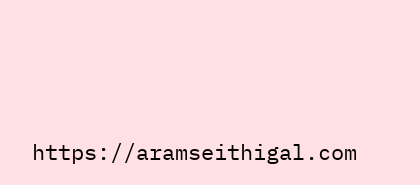https://aramseithigal.com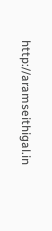http://aramseithigal.in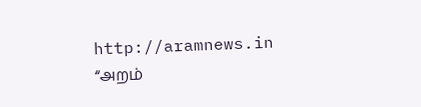http://aramnews.in “அறம்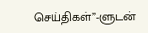செய்திகள்”-ளுடன்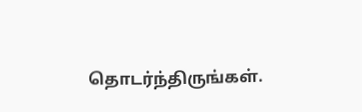தொடர்ந்திருங்கள்.